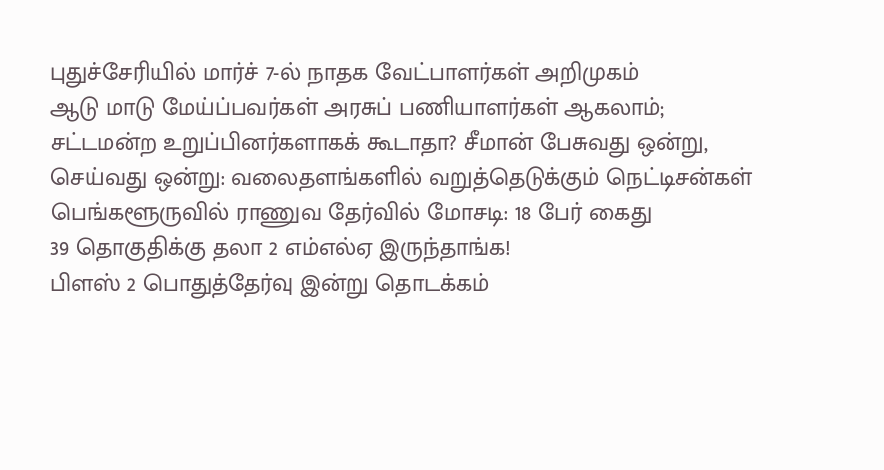புதுச்சேரியில் மார்ச் 7-ல் நாதக வேட்பாளர்கள் அறிமுகம்
ஆடு மாடு மேய்ப்பவர்கள் அரசுப் பணியாளர்கள் ஆகலாம்; சட்டமன்ற உறுப்பினர்களாகக் கூடாதா? சீமான் பேசுவது ஒன்று, செய்வது ஒன்று: வலைதளங்களில் வறுத்தெடுக்கும் நெட்டிசன்கள்
பெங்களூருவில் ராணுவ தேர்வில் மோசடி: 18 பேர் கைது
39 தொகுதிக்கு தலா 2 எம்எல்ஏ இருந்தாங்க!
பிளஸ் 2 பொதுத்தேர்வு இன்று தொடக்கம்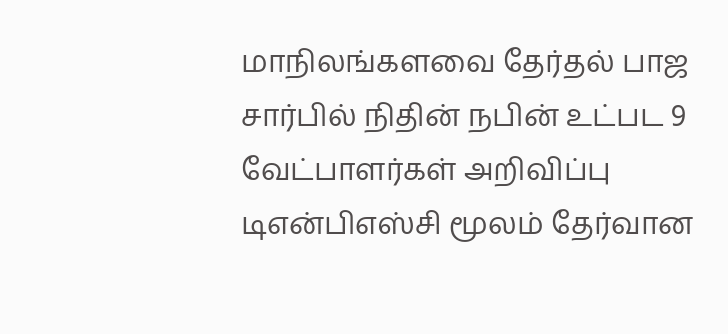மாநிலங்களவை தேர்தல் பாஜ சார்பில் நிதின் நபின் உட்பட 9 வேட்பாளர்கள் அறிவிப்பு
டிஎன்பிஎஸ்சி மூலம் தேர்வான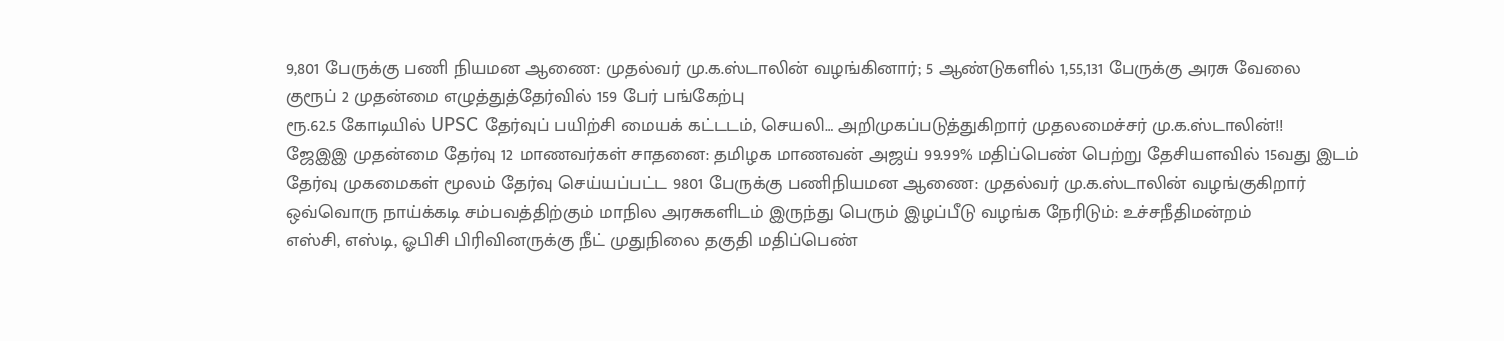9,801 பேருக்கு பணி நியமன ஆணை: முதல்வர் மு.க.ஸ்டாலின் வழங்கினார்; 5 ஆண்டுகளில் 1,55,131 பேருக்கு அரசு வேலை
குரூப் 2 முதன்மை எழுத்துத்தேர்வில் 159 பேர் பங்கேற்பு
ரூ.62.5 கோடியில் UPSC தேர்வுப் பயிற்சி மையக் கட்டடம், செயலி… அறிமுகப்படுத்துகிறார் முதலமைச்சர் மு.க.ஸ்டாலின்!!
ஜேஇஇ முதன்மை தேர்வு 12 மாணவர்கள் சாதனை: தமிழக மாணவன் அஜய் 99.99% மதிப்பெண் பெற்று தேசியளவில் 15வது இடம்
தேர்வு முகமைகள் மூலம் தேர்வு செய்யப்பட்ட 9801 பேருக்கு பணிநியமன ஆணை: முதல்வர் மு.க.ஸ்டாலின் வழங்குகிறார்
ஒவ்வொரு நாய்க்கடி சம்பவத்திற்கும் மாநில அரசுகளிடம் இருந்து பெரும் இழப்பீடு வழங்க நேரிடும்: உச்சநீதிமன்றம்
எஸ்சி, எஸ்டி, ஓபிசி பிரிவினருக்கு நீட் முதுநிலை தகுதி மதிப்பெண்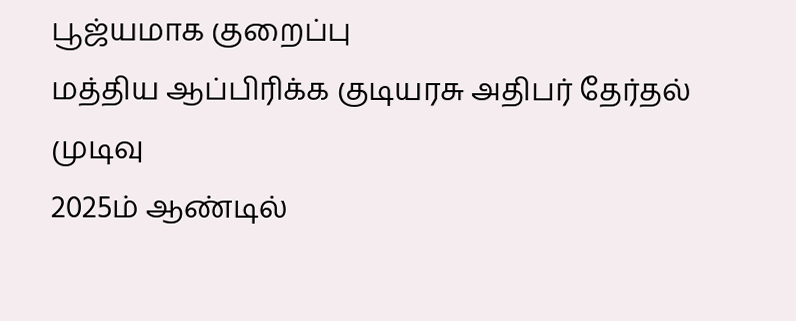பூஜ்யமாக குறைப்பு
மத்திய ஆப்பிரிக்க குடியரசு அதிபர் தேர்தல் முடிவு
2025ம் ஆண்டில்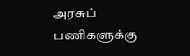அரசுப் பணிகளுக்கு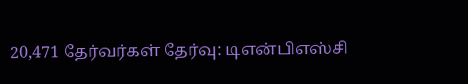20,471 தேர்வர்கள் தேர்வு: டிஎன்பிஎஸ்சி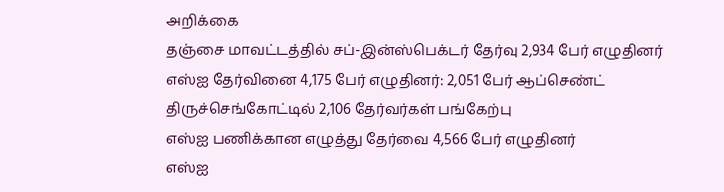அறிக்கை
தஞ்சை மாவட்டத்தில் சப்-இன்ஸ்பெக்டர் தேர்வு 2,934 பேர் எழுதினர்
எஸ்ஐ தேர்வினை 4,175 பேர் எழுதினர்: 2,051 பேர் ஆப்செண்ட்
திருச்செங்கோட்டில் 2,106 தேர்வர்கள் பங்கேற்பு
எஸ்ஐ பணிக்கான எழுத்து தேர்வை 4,566 பேர் எழுதினர்
எஸ்ஐ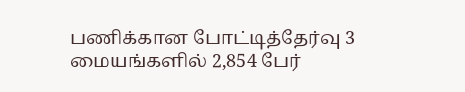பணிக்கான போட்டித்தேர்வு 3 மையங்களில் 2,854 பேர்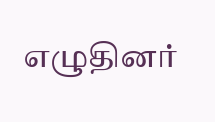எழுதினர்